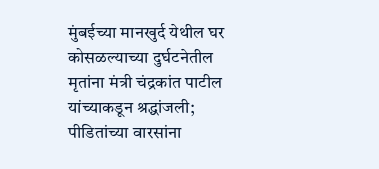मुंबईच्या मानखुर्द येथील घर कोसळल्याच्या दुर्घटनेतील मृतांना मंत्री चंद्रकांत पाटील यांच्याकडून श्रद्धांजली; पीडितांच्या वारसांना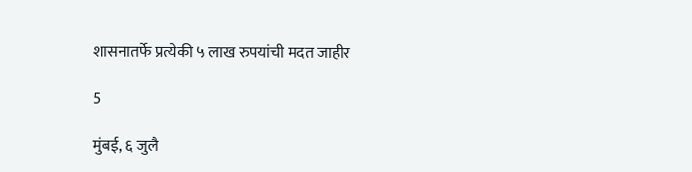शासनातर्फे प्रत्येकी ५ लाख रुपयांची मदत जाहीर

5

मुंबई, ६ जुलै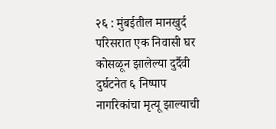२६ : मुंबईतील मानखुर्द परिसरात एक निवासी घर कोसळून झालेल्या दुर्दैवी दुर्घटनेत ६ निष्पाप नागरिकांचा मृत्यू झाल्याची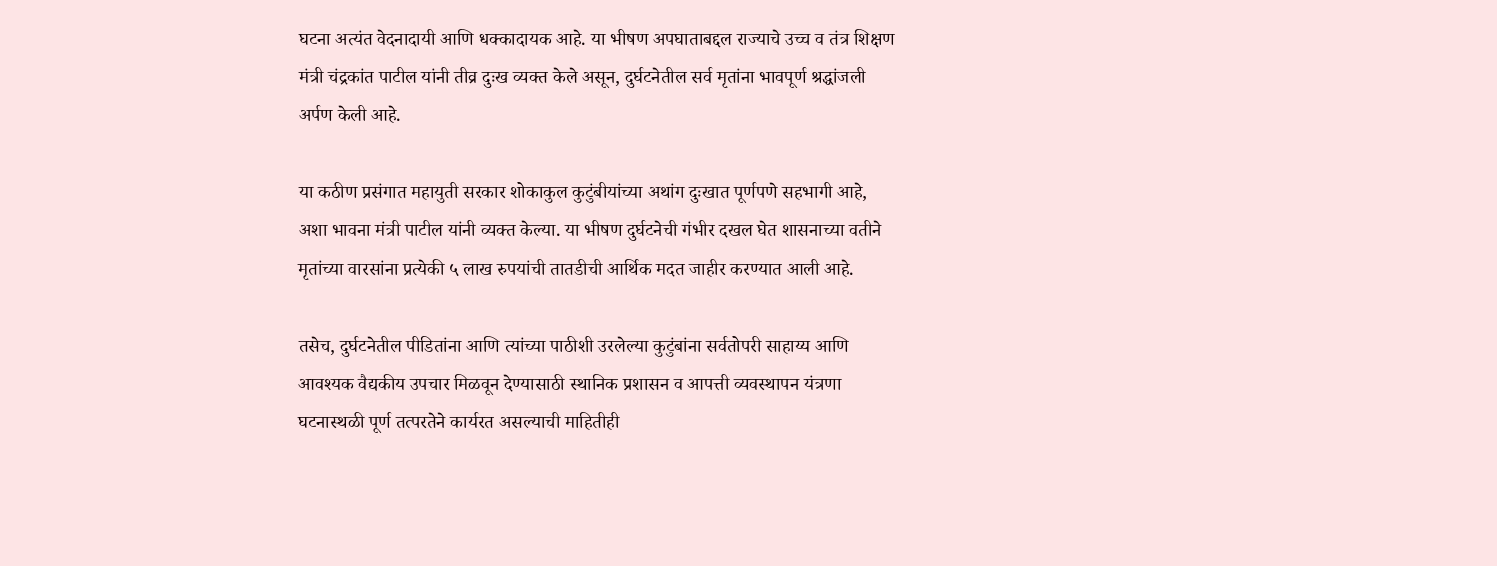घटना अत्यंत वेदनादायी आणि धक्कादायक आहे. या भीषण अपघाताबद्दल राज्याचे उच्च व तंत्र शिक्षण मंत्री चंद्रकांत पाटील यांनी तीव्र दुःख व्यक्त केले असून, दुर्घटनेतील सर्व मृतांना भावपूर्ण श्रद्धांजली अर्पण केली आहे.

या कठीण प्रसंगात महायुती सरकार शोकाकुल कुटुंबीयांच्या अथांग दुःखात पूर्णपणे सहभागी आहे, अशा भावना मंत्री पाटील यांनी व्यक्त केल्या. या भीषण दुर्घटनेची गंभीर दखल घेत शासनाच्या वतीने मृतांच्या वारसांना प्रत्येकी ५ लाख रुपयांची तातडीची आर्थिक मदत जाहीर करण्यात आली आहे.

तसेच, दुर्घटनेतील पीडितांना आणि त्यांच्या पाठीशी उरलेल्या कुटुंबांना सर्वतोपरी साहाय्य आणि आवश्यक वैद्यकीय उपचार मिळवून देण्यासाठी स्थानिक प्रशासन व आपत्ती व्यवस्थापन यंत्रणा घटनास्थळी पूर्ण तत्परतेने कार्यरत असल्याची माहितीही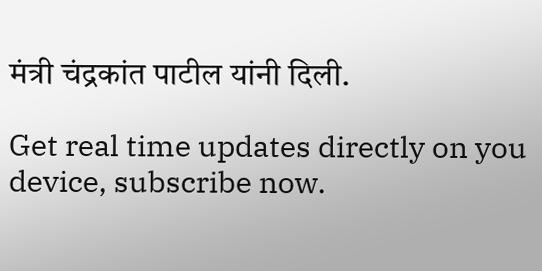मंत्री चंद्रकांत पाटील यांनी दिली.

Get real time updates directly on you device, subscribe now.